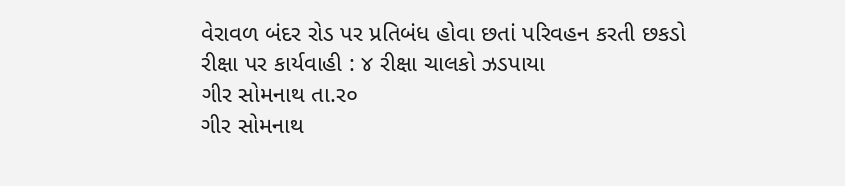વેરાવળ બંદર રોડ પર પ્રતિબંધ હોવા છતાં પરિવહન કરતી છકડો રીક્ષા પર કાર્યવાહી : ૪ રીક્ષા ચાલકો ઝડપાયા
ગીર સોમનાથ તા.ર૦
ગીર સોમનાથ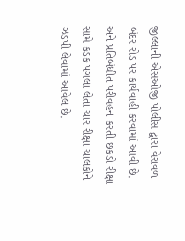જીલ્લાની એસઓજી પોલીસ દ્વારા વેરાવળ બંદર રોડ પર કાર્યવાહી કરવામાં આવી છે. અને પ્રતિબંધીત પરીવહન કરતી છકડો રીક્ષા સામે કડક પગલા લેતા ચાર રીક્ષા ચાલકોને ઝડપી લેવામાં આવેલ છે.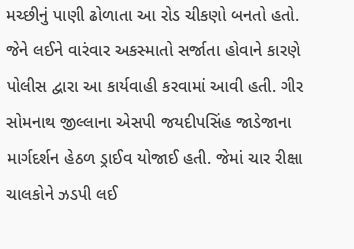મચ્છીનું પાણી ઢોળાતા આ રોડ ચીકણો બનતો હતો. જેને લઈને વારંવાર અકસ્માતો સર્જાતા હોવાને કારણે પોલીસ દ્વારા આ કાર્યવાહી કરવામાં આવી હતી. ગીર સોમનાથ જીલ્લાના એસપી જયદીપસિંહ જાડેજાના માર્ગદર્શન હેઠળ ડ્રાઈવ યોજાઈ હતી. જેમાં ચાર રીક્ષા ચાલકોને ઝડપી લઈ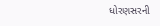ધોરણસરની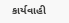કાર્યવાહી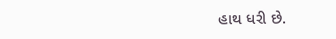હાથ ધરી છે.